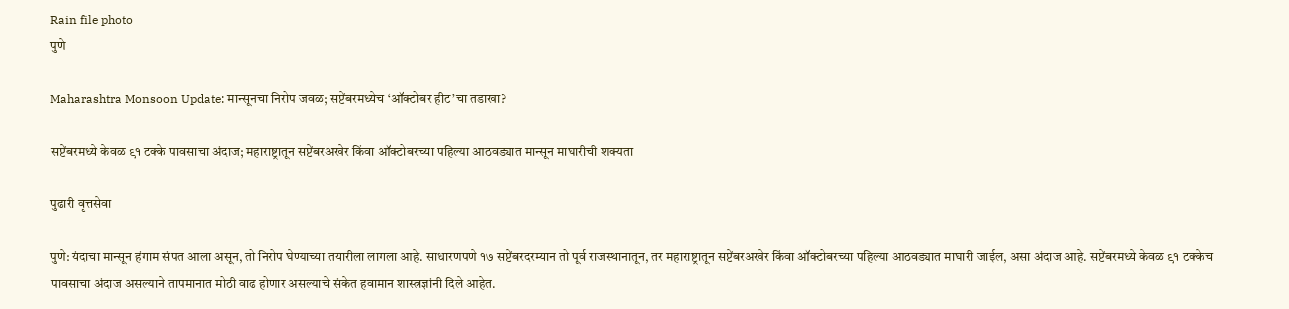Rain file photo
पुणे

Maharashtra Monsoon Update: मान्सूनचा निरोप जवळ; सप्टेंबरमध्येच ‘ऑक्टोबर हीट’चा तडाखा?

सप्टेंबरमध्ये केवळ ९१ टक्के पावसाचा अंदाज; महाराष्ट्रातून सप्टेंबरअखेर किंवा ऑक्टोबरच्या पहिल्या आठवड्यात मान्सून माघारीची शक्यता

पुढारी वृत्तसेवा

पुणे: यंदाचा मान्सून हंगाम संपत आला असून, तो निरोप घेण्याच्या तयारीला लागला आहे. साधारणपणे १७ सप्टेंबरदरम्यान तो पूर्व राजस्थानातून, तर महाराष्ट्रातून सप्टेंबरअखेर किंवा ऑक्टोबरच्या पहिल्या आठवड्यात माघारी जाईल, असा अंदाज आहे. सप्टेंबरमध्ये केवळ ९१ टक्केच पावसाचा अंदाज असल्याने तापमानात मोठी वाढ होणार असल्याचे संकेत हवामान शास्त्रज्ञांनी दिले आहेत.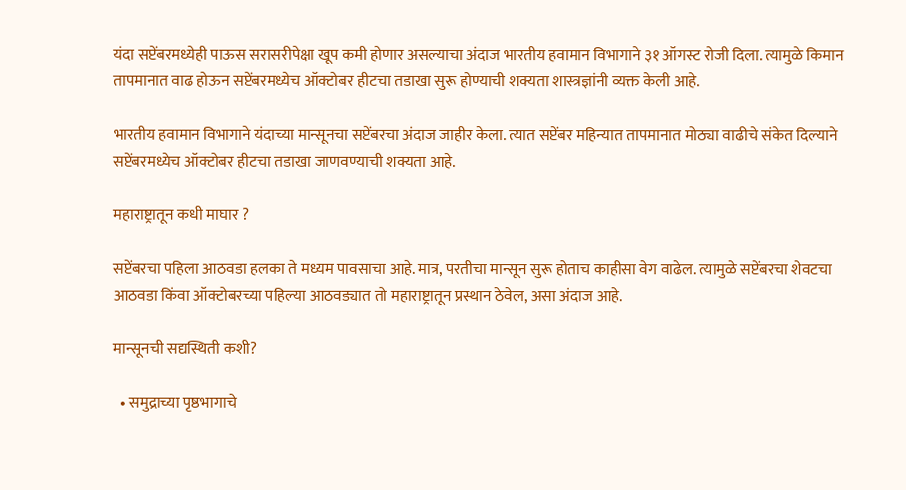यंदा सप्टेंबरमध्येही पाऊस सरासरीपेक्षा खूप कमी होणार असल्याचा अंदाज भारतीय हवामान विभागाने ३१ ऑगस्ट रोजी दिला. त्यामुळे किमान तापमानात वाढ होऊन सप्टेंबरमध्येच ऑक्टोबर हीटचा तडाखा सुरू होण्याची शक्यता शास्त्रज्ञांनी व्यक्त केली आहे.

भारतीय हवामान विभागाने यंदाच्या मान्सूनचा सप्टेंबरचा अंदाज जाहीर केला. त्यात सप्टेंबर महिन्यात तापमानात मोठ्या वाढीचे संकेत दिल्याने सप्टेंबरमध्येच ऑक्टोबर हीटचा तडाखा जाणवण्याची शक्यता आहे.

महाराष्ट्रातून कधी माघार ?

सप्टेंबरचा पहिला आठवडा हलका ते मध्यम पावसाचा आहे. मात्र, परतीचा मान्सून सुरू होताच काहीसा वेग वाढेल. त्यामुळे सप्टेंबरचा शेवटचा आठवडा किंवा ऑक्टोबरच्या पहिल्या आठवड्यात तो महाराष्ट्रातून प्रस्थान ठेवेल, असा अंदाज आहे.

मान्सूनची सद्यस्थिती कशी?

  • समुद्राच्या पृष्ठभागाचे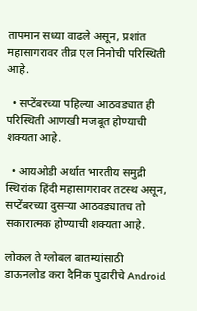तापमान सध्या वाढले असून, प्रशांत महासागरावर तीव्र एल निनोची परिस्थिती आहे.

  • सप्टेंबरच्या पहिल्या आठवड्यात ही परिस्थिती आणखी मजबूत होण्याची शक्यता आहे.

  • आयओडी अर्थात भारतीय समुद्री स्थिरांक हिंदी महासागरावर तटस्थ असून, सप्टेंबरच्या दुसऱ्या आठवड्यातच तो सकारात्मक होण्याची शक्यता आहे.

लोकल ते ग्लोबल बातम्यांसाठी डाऊनलोड करा दैनिक पुढारीचे Android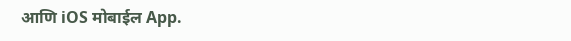आणि iOS मोबाईल App.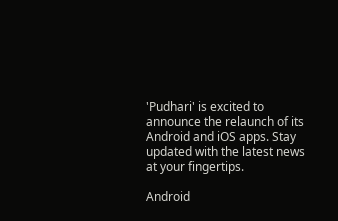'Pudhari' is excited to announce the relaunch of its Android and iOS apps. Stay updated with the latest news at your fingertips.

Android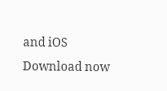and iOS Download now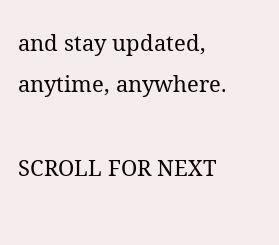and stay updated, anytime, anywhere.

SCROLL FOR NEXT